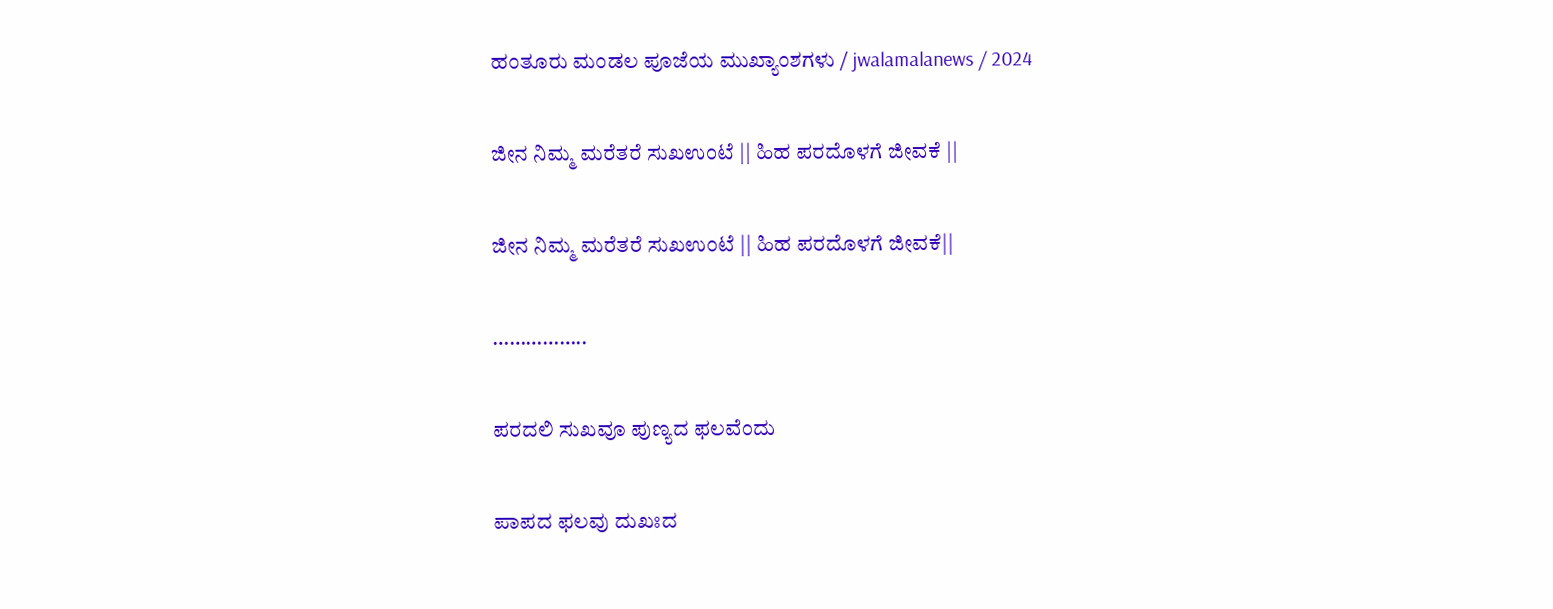ಹಂತೂರು ಮಂಡಲ ಪೂಜೆಯ ಮುಖ್ಯಾಂಶಗಳು / jwalamalanews / 2024

ಜೀನ ನಿಮ್ಮ ಮರೆತರೆ ಸುಖಉಂಟೆ || ಹಿಹ ಪರದೊಳಗೆ ಜೀವಕೆ ||

ಜೀನ ನಿಮ್ಮ ಮರೆತರೆ ಸುಖಉಂಟೆ || ಹಿಹ ಪರದೊಳಗೆ ಜೀವಕೆ||

……………..

ಪರದಲಿ ಸುಖವೂ ಪುಣ್ಯದ ಫಲವೆಂದು

ಪಾಪದ ಫಲವು ದುಖಃದ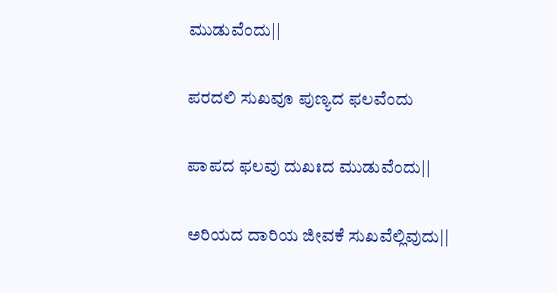ಮುಡುವೆಂದು||

ಪರದಲಿ ಸುಖವೂ ಪುಣ್ಯದ ಫಲವೆಂದು

ಪಾಪದ ಫಲವು ದುಖಃದ ಮುಡುವೆಂದು||

ಅರಿಯದ ದಾರಿಯ ಜೀವಕೆ ಸುಖವೆಲ್ಲಿವುದು||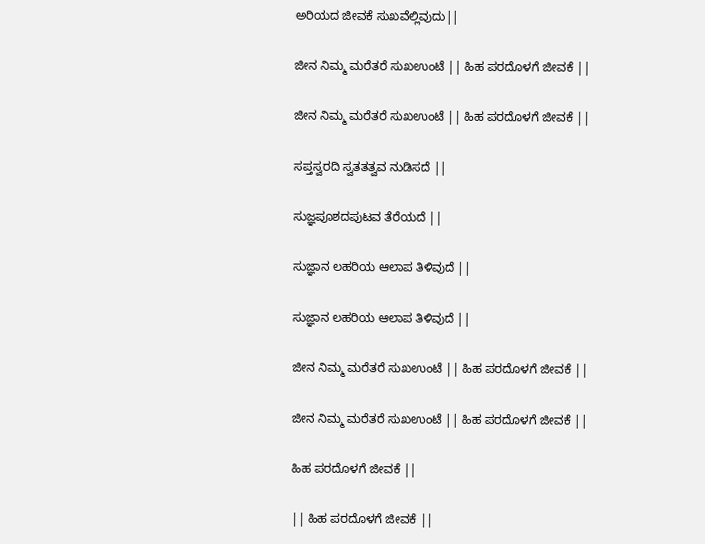ಅರಿಯದ ಜೀವಕೆ ಸುಖವೆಲ್ಲಿವುದು||

ಜೀನ ನಿಮ್ಮ ಮರೆತರೆ ಸುಖಉಂಟೆ || ಹಿಹ ಪರದೊಳಗೆ ಜೀವಕೆ ||

ಜೀನ ನಿಮ್ಮ ಮರೆತರೆ ಸುಖಉಂಟೆ || ಹಿಹ ಪರದೊಳಗೆ ಜೀವಕೆ ||

ಸಪ್ತಸ್ವರದಿ ಸ್ವತತತ್ವವ ನುಡಿಸದೆ ||

ಸುಜ್ಞಪೂಶದಪುಟವ ತೆರೆಯದೆ ||

ಸುಜ್ಞಾನ ಲಹರಿಯ ಆಲಾಪ ತಿಳಿವುದೆ ||

ಸುಜ್ಞಾನ ಲಹರಿಯ ಆಲಾಪ ತಿಳಿವುದೆ ||

ಜೀನ ನಿಮ್ಮ ಮರೆತರೆ ಸುಖಉಂಟೆ || ಹಿಹ ಪರದೊಳಗೆ ಜೀವಕೆ ||

ಜೀನ ನಿಮ್ಮ ಮರೆತರೆ ಸುಖಉಂಟೆ || ಹಿಹ ಪರದೊಳಗೆ ಜೀವಕೆ ||

ಹಿಹ ಪರದೊಳಗೆ ಜೀವಕೆ ||

|| ಹಿಹ ಪರದೊಳಗೆ ಜೀವಕೆ ||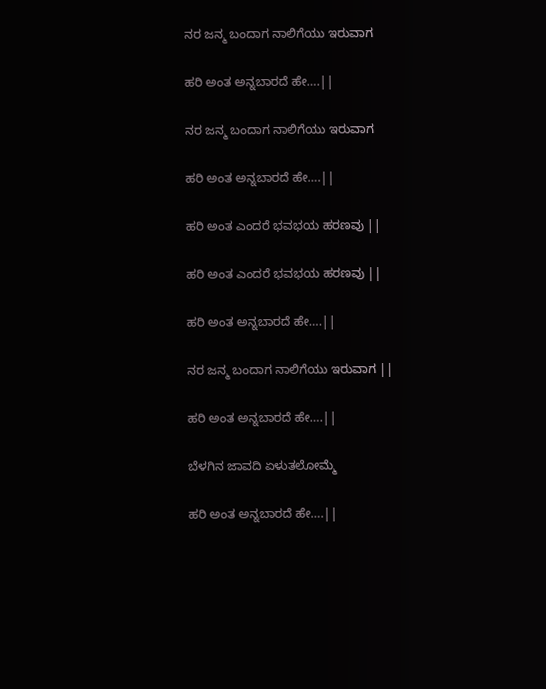ನರ ಜನ್ಮ ಬಂದಾಗ ನಾಲಿಗೆಯು ಇರುವಾಗ

ಹರಿ ಅಂತ ಅನ್ನಬಾರದೆ ಹೇ….||

ನರ ಜನ್ಮ ಬಂದಾಗ ನಾಲಿಗೆಯು ಇರುವಾಗ

ಹರಿ ಅಂತ ಅನ್ನಬಾರದೆ ಹೇ….||

ಹರಿ ಅಂತ ಎಂದರೆ ಭವಭಯ ಹರಣವು ||

ಹರಿ ಅಂತ ಎಂದರೆ ಭವಭಯ ಹರಣವು ||

ಹರಿ ಅಂತ ಅನ್ನಬಾರದೆ ಹೇ….||

ನರ ಜನ್ಮ ಬಂದಾಗ ನಾಲಿಗೆಯು ಇರುವಾಗ ||

ಹರಿ ಅಂತ ಅನ್ನಬಾರದೆ ಹೇ….||

ಬೆಳಗಿನ ಜಾವದಿ ಏಳುತಲೋಮ್ಮೆ

ಹರಿ ಅಂತ ಅನ್ನಬಾರದೆ ಹೇ….||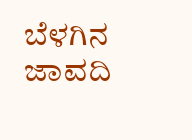ಬೆಳಗಿನ ಜಾವದಿ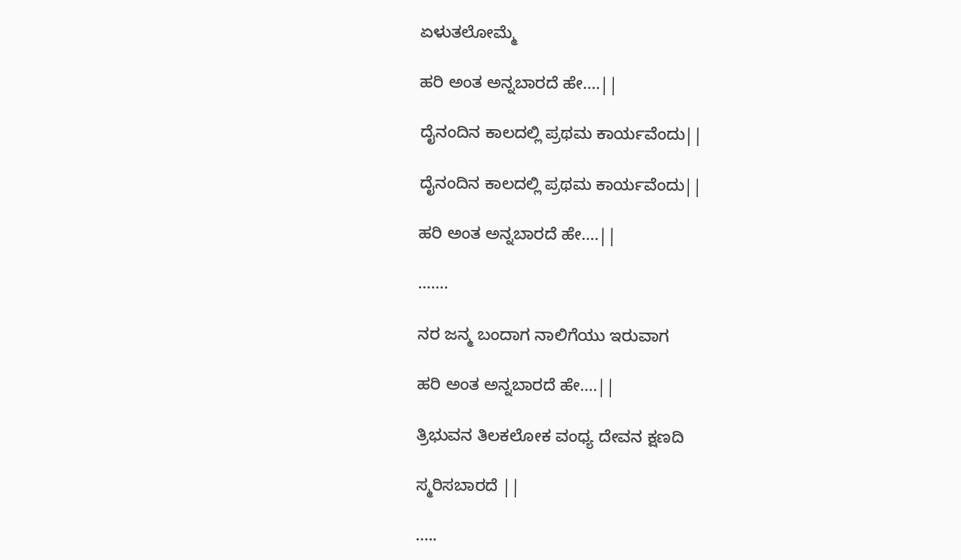ಏಳುತಲೋಮ್ಮೆ

ಹರಿ ಅಂತ ಅನ್ನಬಾರದೆ ಹೇ….||

ದೈನಂದಿನ ಕಾಲದಲ್ಲಿ ಪ್ರಥಮ ಕಾರ್ಯವೆಂದು||

ದೈನಂದಿನ ಕಾಲದಲ್ಲಿ ಪ್ರಥಮ ಕಾರ್ಯವೆಂದು||

ಹರಿ ಅಂತ ಅನ್ನಬಾರದೆ ಹೇ….||

…….

ನರ ಜನ್ಮ ಬಂದಾಗ ನಾಲಿಗೆಯು ಇರುವಾಗ

ಹರಿ ಅಂತ ಅನ್ನಬಾರದೆ ಹೇ….||

ತ್ರಿಭುವನ ತಿಲಕಲೋಕ ವಂಧ್ಯ ದೇವನ ಕ್ಷಣದಿ

ಸ್ಮರಿಸಬಾರದೆ ||

…..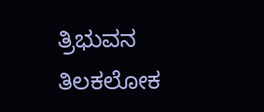ತ್ರಿಭುವನ ತಿಲಕಲೋಕ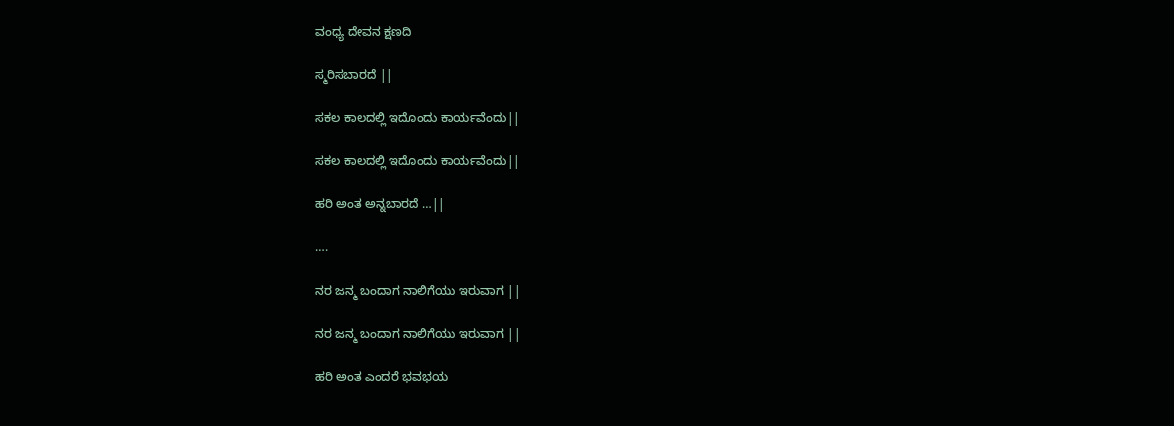ವಂಧ್ಯ ದೇವನ ಕ್ಷಣದಿ

ಸ್ಮರಿಸಬಾರದೆ ||

ಸಕಲ ಕಾಲದಲ್ಲಿ ಇದೊಂದು ಕಾರ್ಯವೆಂದು||

ಸಕಲ ಕಾಲದಲ್ಲಿ ಇದೊಂದು ಕಾರ್ಯವೆಂದು||

ಹರಿ ಅಂತ ಅನ್ನಬಾರದೆ …||

….

ನರ ಜನ್ಮ ಬಂದಾಗ ನಾಲಿಗೆಯು ಇರುವಾಗ ||

ನರ ಜನ್ಮ ಬಂದಾಗ ನಾಲಿಗೆಯು ಇರುವಾಗ ||

ಹರಿ ಅಂತ ಎಂದರೆ ಭವಭಯ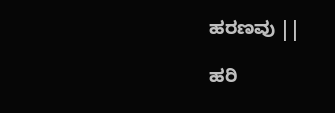ಹರಣವು ||

ಹರಿ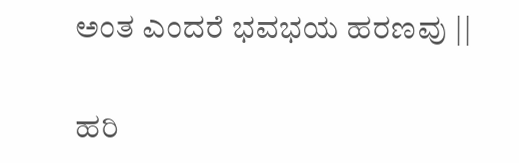ಅಂತ ಎಂದರೆ ಭವಭಯ ಹರಣವು ||

ಹರಿ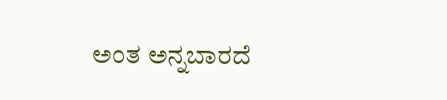ಅಂತ ಅನ್ನಬಾರದೆ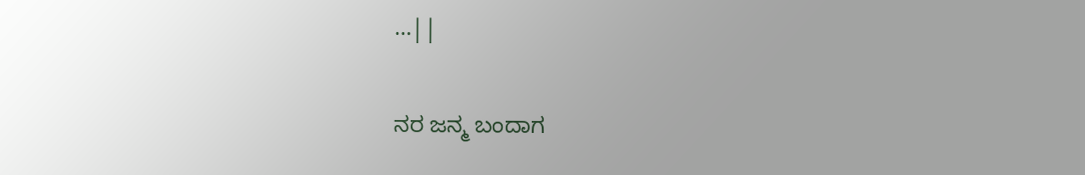…||

ನರ ಜನ್ಮ ಬಂದಾಗ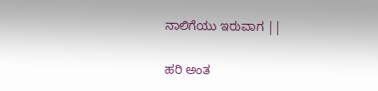ನಾಲಿಗೆಯು ಇರುವಾಗ ||

ಹರಿ ಅಂತ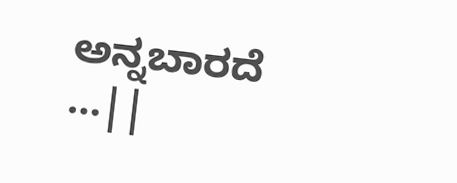ಅನ್ನಬಾರದೆ …||